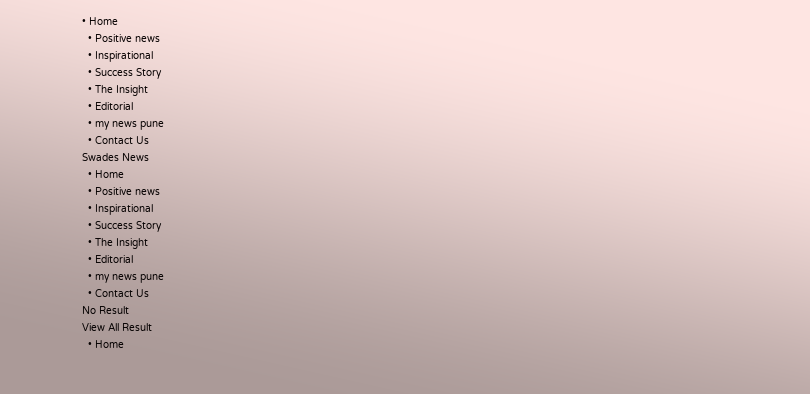• Home
  • Positive news
  • Inspirational
  • Success Story
  • The Insight
  • Editorial
  • my news pune
  • Contact Us
Swades News
  • Home
  • Positive news
  • Inspirational
  • Success Story
  • The Insight
  • Editorial
  • my news pune
  • Contact Us
No Result
View All Result
  • Home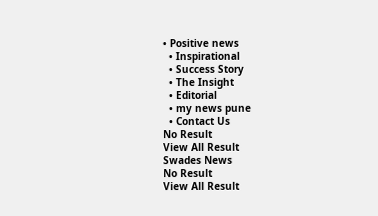• Positive news
  • Inspirational
  • Success Story
  • The Insight
  • Editorial
  • my news pune
  • Contact Us
No Result
View All Result
Swades News
No Result
View All Result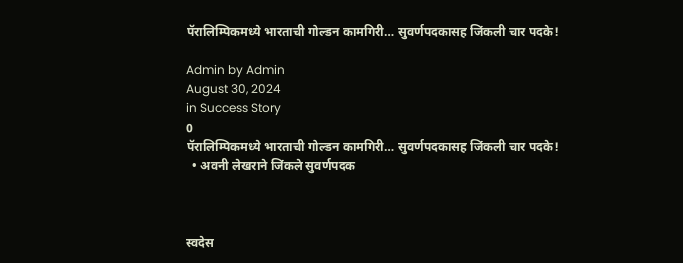पॅरालिम्पिकमध्ये भारताची गोल्डन कामगिरी… सुवर्णपदकासह जिंकली चार पदके!

Admin by Admin
August 30, 2024
in Success Story
0
पॅरालिम्पिकमध्ये भारताची गोल्डन कामगिरी… सुवर्णपदकासह जिंकली चार पदके!
  • अवनी लेखराने जिंकले सुवर्णपदक



स्वदेस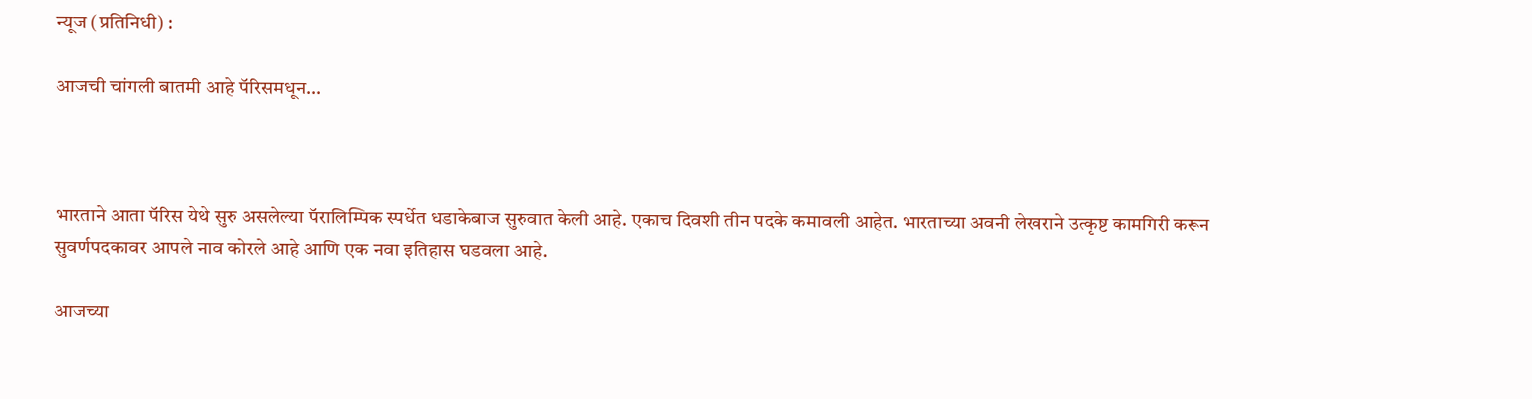न्यूज (प्रतिनिधी) :

आजची चांगली बातमी आहे पॅरिसमधून…



भारताने आता पॅरिस येथे सुरु असलेल्या पॅरालिम्पिक स्पर्धेत धडाकेबाज सुरुवात केली आहे. एकाच दिवशी तीन पदके कमावली आहेत. भारताच्या अवनी लेखराने उत्कृष्ट कामगिरी करून सुवर्णपदकावर आपले नाव कोरले आहे आणि एक नवा इतिहास घडवला आहे.

आजच्या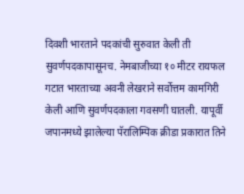दिवशी भारताने पदकांची सुरुवात केली ती सुवर्णपदकापासूनच. नेमबाजीच्या १० मीटर रायफल गटात भारताच्या अवनी लेखराने सर्वोत्तम कामगिरी केली आणि सुवर्णपदकाला गवसणी घातली. यापूर्वी जपानमध्ये झालेल्या पॅरालिम्पिक क्रीडा प्रकारात तिने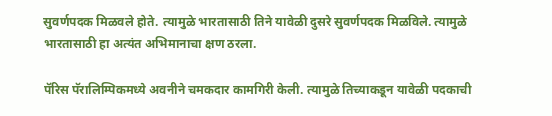सुवर्णपदक मिळवले होते. त्यामुळे भारतासाठी तिने यावेळी दुसरे सुवर्णपदक मिळविले. त्यामुळे भारतासाठी हा अत्यंत अभिमानाचा क्षण ठरला.

पॅरिस पॅरालिम्पिकमध्ये अवनीने चमकदार कामगिरी केली. त्यामुळे तिच्याकडून यावेळी पदकाची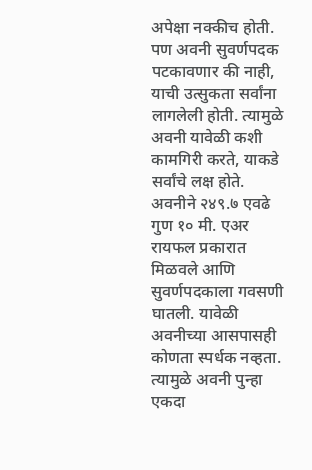अपेक्षा नक्कीच होती. पण अवनी सुवर्णपदक पटकावणार की नाही, याची उत्सुकता सर्वांना लागलेली होती. त्यामुळे अवनी यावेळी कशी कामगिरी करते, याकडे सर्वांचे लक्ष होते. अवनीने २४९.७ एवढे गुण १० मी. एअर रायफल प्रकारात मिळवले आणि सुवर्णपदकाला गवसणी घातली. यावेळी अवनीच्या आसपासही कोणता स्पर्धक नव्हता. त्यामुळे अवनी पुन्हा एकदा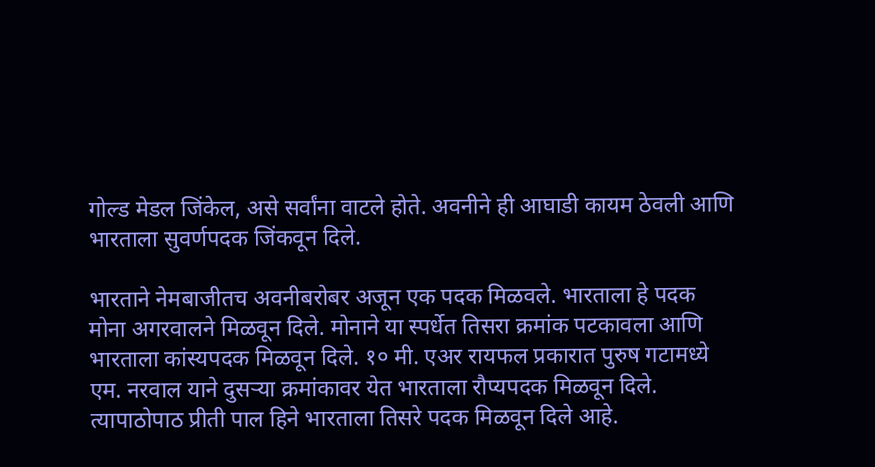गोल्ड मेडल जिंकेल, असे सर्वांना वाटले होते. अवनीने ही आघाडी कायम ठेवली आणि भारताला सुवर्णपदक जिंकवून दिले.

भारताने नेमबाजीतच अवनीबरोबर अजून एक पदक मिळवले. भारताला हे पदक मोना अगरवालने मिळवून दिले. मोनाने या स्पर्धेत तिसरा क्रमांक पटकावला आणि भारताला कांस्यपदक मिळवून दिले. १० मी. एअर रायफल प्रकारात पुरुष गटामध्ये एम. नरवाल याने दुसऱ्या क्रमांकावर येत भारताला रौप्यपदक मिळवून दिले. त्यापाठोपाठ प्रीती पाल हिने भारताला तिसरे पदक मिळवून दिले आहे.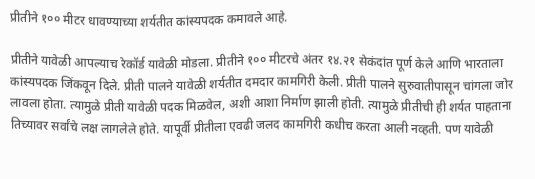प्रीतीने १०० मीटर धावण्याच्या शर्यतीत कांस्यपदक कमावले आहे.

प्रीतीने यावेळी आपल्याच रेकॉर्ड यावेळी मोडला. प्रीतीने १०० मीटरचे अंतर १४.२१ सेकंदांत पूर्ण केले आणि भारताला कांस्यपदक जिंकवून दिले. प्रीती पालने यावेळी शर्यतीत दमदार कामगिरी केली. प्रीती पालने सुरुवातीपासून चांगला जोर लावला होता. त्यामुळे प्रीती यावेळी पदक मिळवेल, अशी आशा निर्माण झाली होती. त्यामुळे प्रीतीची ही शर्यत पाहताना तिच्यावर सर्वांचे लक्ष लागलेले होते. यापूर्वी प्रीतीला एवढी जलद कामगिरी कधीच करता आली नव्हती. पण यावेळी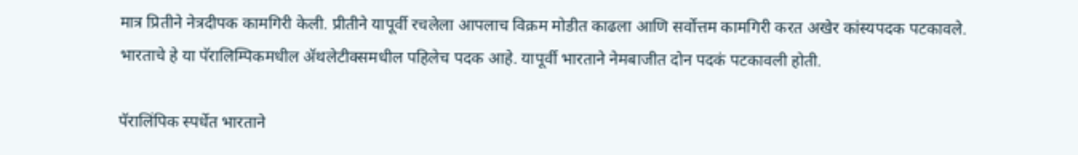मात्र प्रितीने नेत्रदीपक कामगिरी केली. प्रीतीने यापूर्वी रचलेला आपलाच विक्रम मोडीत काढला आणि सर्वोत्तम कामगिरी करत अखेर कांस्यपदक पटकावले. भारताचे हे या पॅरालिम्पिकमधील ॲथलेटीक्समधील पहिलेच पदक आहे. यापूर्वी भारताने नेमबाजीत दोन पदकं पटकावली होती.

पॅरालिंपिक स्पर्धेत भारताने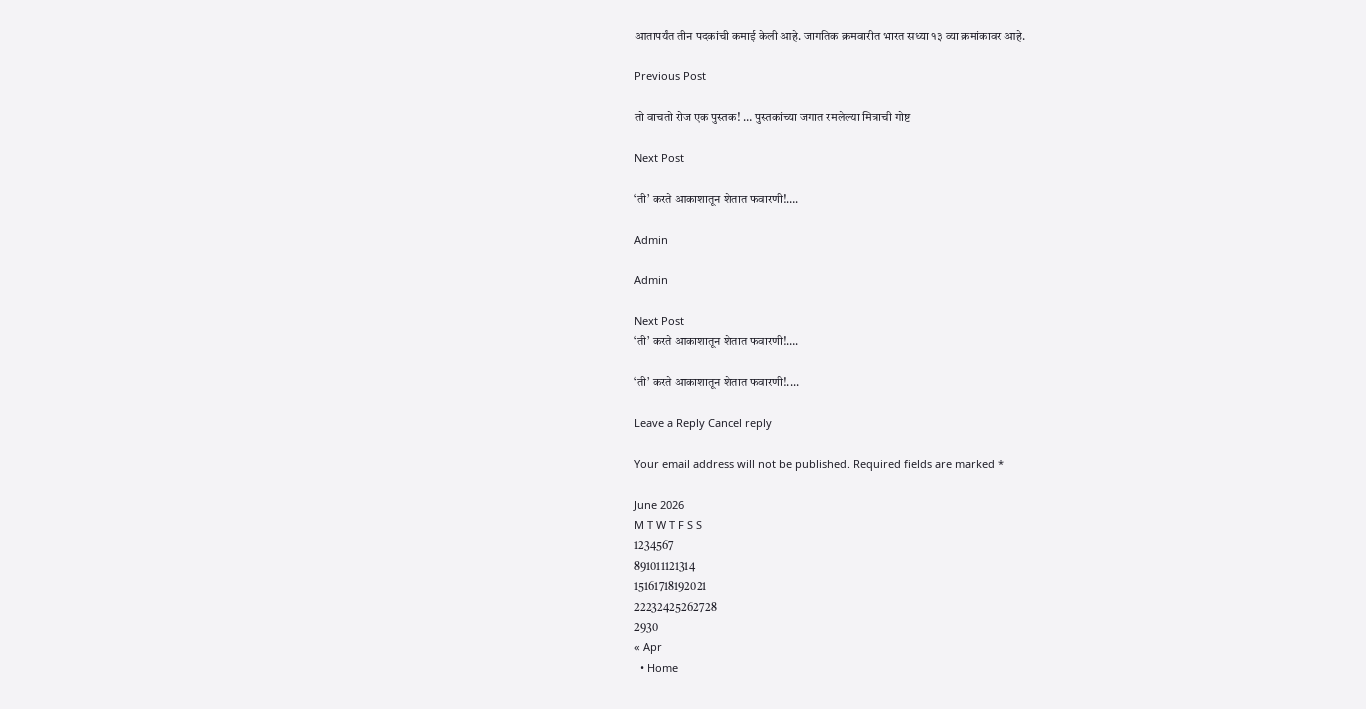आतापर्यंत तीन पदकांची कमाई केली आहे. जागतिक क्रमवारीत भारत सध्या १३ व्या क्रमांकावर आहे.

Previous Post

तो वाचतो रोज एक पुस्तक! … पुस्तकांच्या जगात रमलेल्या मित्राची गोष्ट

Next Post

‘ती’ करते आकाशातून शेतात फवारणी!….

Admin

Admin

Next Post
‘ती’ करते आकाशातून शेतात फवारणी!….

‘ती’ करते आकाशातून शेतात फवारणी!....

Leave a Reply Cancel reply

Your email address will not be published. Required fields are marked *

June 2026
M T W T F S S
1234567
891011121314
15161718192021
22232425262728
2930
« Apr
  • Home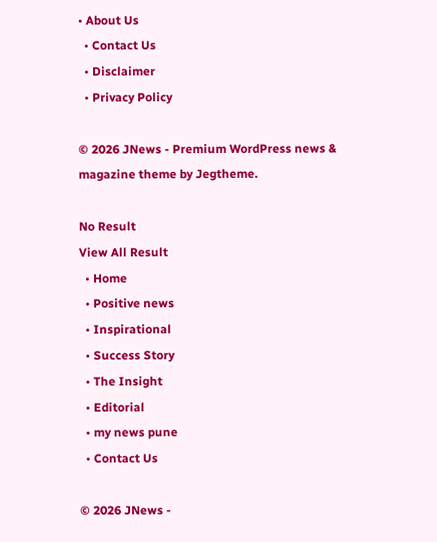• About Us
  • Contact Us
  • Disclaimer
  • Privacy Policy

© 2026 JNews - Premium WordPress news & magazine theme by Jegtheme.

No Result
View All Result
  • Home
  • Positive news
  • Inspirational
  • Success Story
  • The Insight
  • Editorial
  • my news pune
  • Contact Us

© 2026 JNews -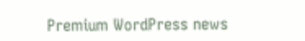Premium WordPress news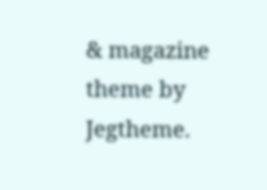& magazine theme by Jegtheme.